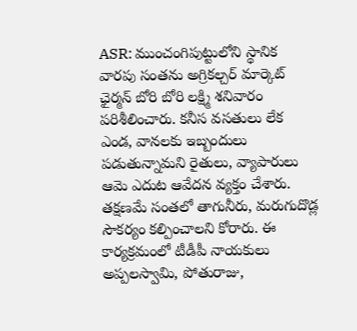ASR: ముంచంగిపుట్టులోని స్థానిక వారపు సంతను అగ్రికల్చర్ మార్కెట్ ఛైర్మన్ బోరి బోరి లక్ష్మి శనివారం పరిశీలించారు. కనీస వసతులు లేక ఎండ, వానలకు ఇబ్బందులు పడుతున్నామని రైతులు, వ్యాపారులు ఆమె ఎదుట ఆవేదన వ్యక్తం చేశారు. తక్షణమే సంతలో తాగునీరు, మరుగుదొడ్ల సౌకర్యం కల్పించాలని కోరారు. ఈ కార్యక్రమంలో టీడీపీ నాయకులు అప్పలస్వామి, పోతురాజు,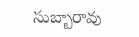సుబ్బారావు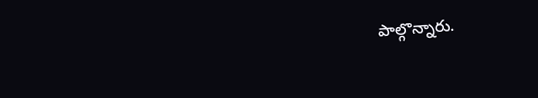పాల్గొన్నారు.